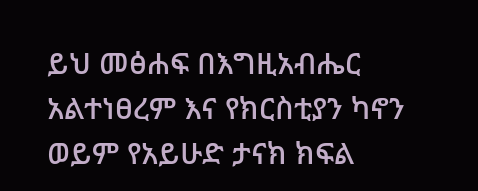ይህ መፅሐፍ በእግዚአብሔር አልተነፀረም እና የክርስቲያን ካኖን ወይም የአይሁድ ታናክ ክፍል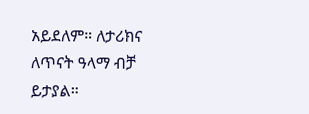አይደለም። ለታሪክና ለጥናት ዓላማ ብቻ ይታያል።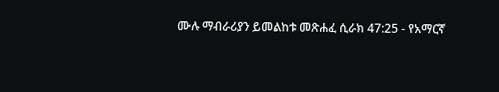ሙሉ ማብራሪያን ይመልከቱ መጽሐፈ ሲራክ 47:25 - የአማርኛ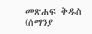መጽሐፍ ቅዱስ (ሰማንያ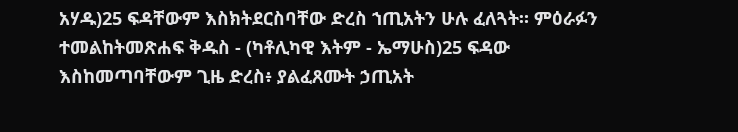አሃዱ)25 ፍዳቸውም እስክትደርስባቸው ድረስ ኀጢአትን ሁሉ ፈለጓት። ምዕራፉን ተመልከትመጽሐፍ ቅዱስ - (ካቶሊካዊ እትም - ኤማሁስ)25 ፍዳው እስከመጣባቸውም ጊዜ ድረስ፥ ያልፈጸሙት ኃጢአት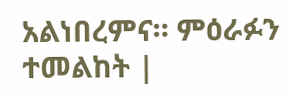አልነበረምና። ምዕራፉን ተመልከት |